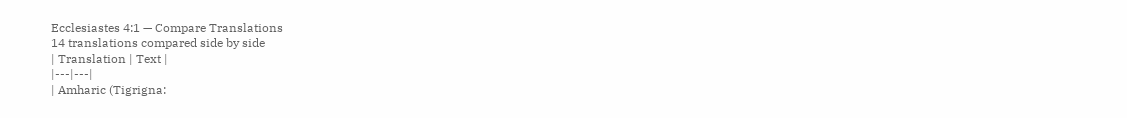Ecclesiastes 4:1 — Compare Translations
14 translations compared side by side
| Translation | Text |
|---|---|
| Amharic (Tigrigna: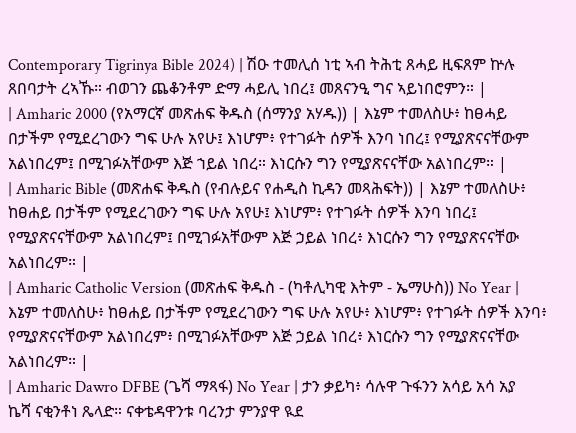Contemporary Tigrinya Bible 2024) | ሽዑ ተመሊሰ ነቲ ኣብ ትሕቲ ጸሓይ ዚፍጸም ኵሉ ጸበባታት ረኣኹ። ብወገን ጨቆንቶም ድማ ሓይሊ ነበረ፤ መጸናንዒ ግና ኣይነበሮምን። |
| Amharic 2000 (የአማርኛ መጽሐፍ ቅዱስ (ሰማንያ አሃዱ)) | እኔም ተመለስሁ፥ ከፀሓይ በታችም የሚደረገውን ግፍ ሁሉ አየሁ፤ እነሆም፥ የተገፉት ሰዎች እንባ ነበረ፤ የሚያጽናናቸውም አልነበረም፤ በሚገፉአቸውም እጅ ኀይል ነበረ። እነርሱን ግን የሚያጽናናቸው አልነበረም። |
| Amharic Bible (መጽሐፍ ቅዱስ (የብሉይና የሐዲስ ኪዳን መጻሕፍት)) | እኔም ተመለስሁ፥ ከፀሐይ በታችም የሚደረገውን ግፍ ሁሉ አየሁ፤ እነሆም፥ የተገፉት ሰዎች እንባ ነበረ፤ የሚያጽናናቸውም አልነበረም፤ በሚገፉአቸውም እጅ ኃይል ነበረ፥ እነርሱን ግን የሚያጽናናቸው አልነበረም። |
| Amharic Catholic Version (መጽሐፍ ቅዱስ - (ካቶሊካዊ እትም - ኤማሁስ)) No Year | እኔም ተመለስሁ፥ ከፀሐይ በታችም የሚደረገውን ግፍ ሁሉ አየሁ፥ እነሆም፥ የተገፉት ሰዎች እንባ፥ የሚያጽናናቸውም አልነበረም፥ በሚገፉአቸውም እጅ ኃይል ነበረ፥ እነርሱን ግን የሚያጽናናቸው አልነበረም። |
| Amharic Dawro DFBE (ጌሻ ማጻፋ) No Year | ታን ቃይካ፥ ሳሉዋ ጉፋንን አሳይ አሳ አያ ኬሻ ናቂንቶነ ጼላድ። ናቀቴዳዋንቱ ባረንታ ምንያዋ ዪደ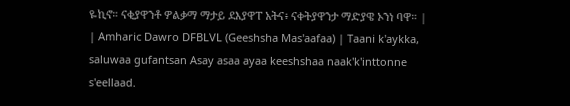ዬኪኖ። ናቂያዋንቶ ዎልቃማ ማታይ ደእያዋፐ አትና፥ ናቀትያዋንታ ማድያዌ ኦንነ ባዋ። |
| Amharic Dawro DFBLVL (Geeshsha Mas'aafaa) | Taani k'aykka, saluwaa gufantsan Asay asaa ayaa keeshshaa naak'k'inttonne s'eellaad.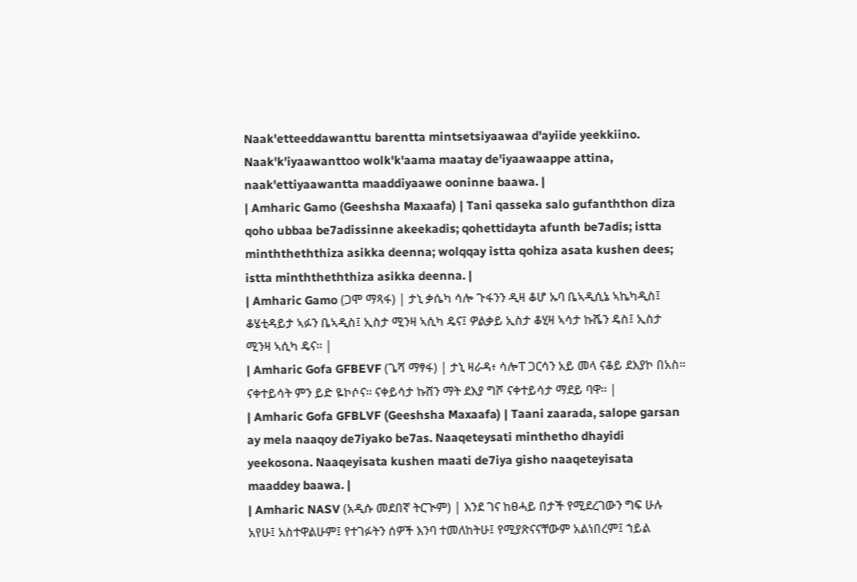Naak'etteeddawanttu barentta mintsetsiyaawaa d'ayiide yeekkiino. Naak'k'iyaawanttoo wolk'k'aama maatay de'iyaawaappe attina, naak'ettiyaawantta maaddiyaawe ooninne baawa. |
| Amharic Gamo (Geeshsha Maxaafa) | Tani qasseka salo gufanththon diza qoho ubbaa be7adissinne akeekadis; qohettidayta afunth be7adis; istta minththeththiza asikka deenna; wolqqay istta qohiza asata kushen dees; istta minththeththiza asikka deenna. |
| Amharic Gamo (ጋሞ ማጻፋ) | ታኒ ቃሴካ ሳሎ ጉፋንን ዲዛ ቆሆ ኡባ ቤኣዲሲኔ ኣኬካዲስ፤ ቆሄቲዳይታ ኣፉን ቤኣዲስ፤ ኢስታ ሚንዛ ኣሲካ ዴና፤ ዎልቃይ ኢስታ ቆሂዛ ኣሳታ ኩሼን ዴስ፤ ኢስታ ሚንዛ ኣሲካ ዴና። |
| Amharic Gofa GFBEVF (ጌሻ ማፃፋ) | ታኒ ዛራዳ፥ ሳሎፐ ጋርሳን አይ መላ ናቆይ ደእያኮ በአስ። ናቀተይሳት ምን ይድ ዬኮሶና። ናቀይሳታ ኩሸን ማት ደእያ ግሾ ናቀተይሳታ ማደይ ባዋ። |
| Amharic Gofa GFBLVF (Geeshsha Maxaafa) | Taani zaarada, salope garsan ay mela naaqoy de7iyako be7as. Naaqeteysati minthetho dhayidi yeekosona. Naaqeyisata kushen maati de7iya gisho naaqeteyisata maaddey baawa. |
| Amharic NASV (አዲሱ መደበኛ ትርጒም) | እንደ ገና ከፀሓይ በታች የሚደረገውን ግፍ ሁሉ አየሁ፤ አስተዋልሁም፤ የተገፉትን ሰዎች እንባ ተመለከትሁ፤ የሚያጽናናቸውም አልነበረም፤ ኀይል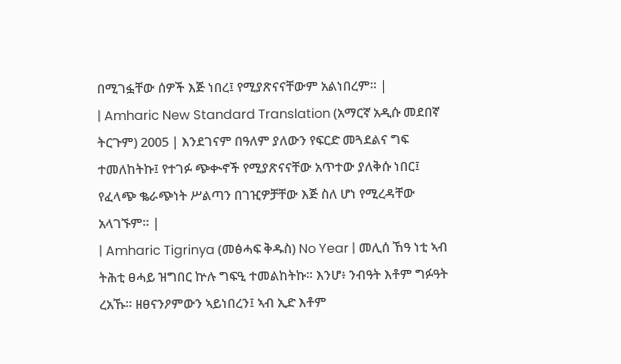በሚገፏቸው ሰዎች እጅ ነበረ፤ የሚያጽናናቸውም አልነበረም። |
| Amharic New Standard Translation (አማርኛ አዲሱ መደበኛ ትርጉም) 2005 | እንደገናም በዓለም ያለውን የፍርድ መጓደልና ግፍ ተመለከትኩ፤ የተገፉ ጭቊኖች የሚያጽናናቸው አጥተው ያለቅሱ ነበር፤ የፈላጭ ቈራጭነት ሥልጣን በገዢዎቻቸው እጅ ስለ ሆነ የሚረዳቸው አላገኙም። |
| Amharic Tigrinya (መፅሓፍ ቅዱስ) No Year | መሊሰ ኸዓ ነቲ ኣብ ትሕቲ ፀሓይ ዝግበር ኵሉ ግፍዒ ተመልከትኩ። እንሆ፥ ንብዓት እቶም ግፉዓት ረአኹ። ዘፀናንዖምውን ኣይነበረን፤ ኣብ ኢድ እቶም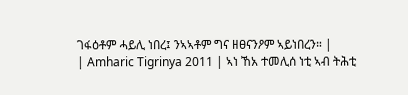ገፋዕቶም ሓይሊ ነበረ፤ ንኣኣቶም ግና ዘፀናንዖም ኣይነበረን። |
| Amharic Tigrinya 2011 | ኣነ ኸአ ተመሊሰ ነቲ ኣብ ትሕቲ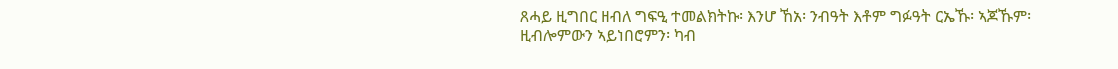ጸሓይ ዚግበር ዘብለ ግፍዒ ተመልክትኩ፡ እንሆ ኸአ፡ ንብዓት እቶም ግፉዓት ርኤኹ፡ ኣጆኹም፡ ዚብሎምውን ኣይነበሮምን፡ ካብ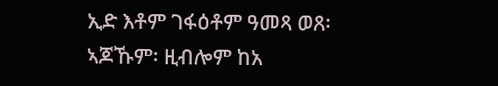ኢድ እቶም ገፋዕቶም ዓመጻ ወጸ፡ ኣጆኹም፡ ዚብሎም ከአ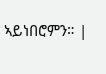ኣይነበሮምን። |